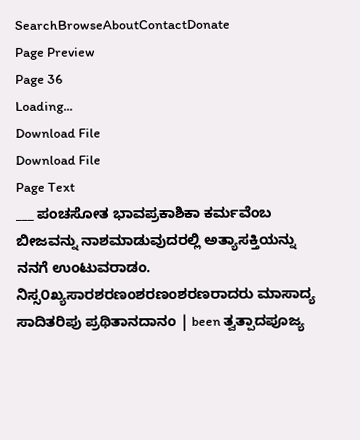SearchBrowseAboutContactDonate
Page Preview
Page 36
Loading...
Download File
Download File
Page Text
___ ಪಂಚಸೋತ ಭಾವಪ್ರಕಾಶಿಕಾ ಕರ್ಮವೆಂಬ ಬೀಜವನ್ನು ನಾಶಮಾಡುವುದರಲ್ಲಿ ಅತ್ಯಾಸಕ್ತಿಯನ್ನು ನನಗೆ ಉಂಟುವರಾಡಂ. ನಿಸ್ಸ೦ಖ್ಯಸಾರಶರಣಂಶರಣಂಶರಣರಾದರು ಮಾಸಾದ್ಯ ಸಾದಿತರಿಪು ಪ್ರಥಿತಾನದಾನಂ | been ತ್ವತ್ಪಾದಪೂಜ್ಯ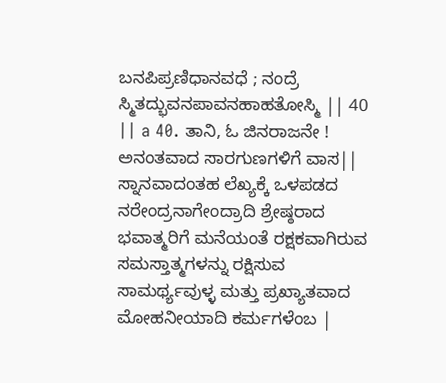ಬನಪಿಪ್ರಣಿಧಾನವಧೆ ; ನಂದ್ರೆ ಸ್ಮಿತದ್ಭುವನಪಾವನಹಾಹತೋಸ್ಮಿ || 40 || a 40. ತಾನಿ, ಓ ಜಿನರಾಜನೇ ! ಅನಂತವಾದ ಸಾರಗುಣಗಳಿಗೆ ವಾಸ|| ಸ್ನಾನವಾದಂತಹ ಲೆಖ್ಯಕ್ಕೆ ಒಳಪಡದ ನರೇಂದ್ರನಾಗೇಂದ್ರಾದಿ ಶ್ರೇಷ್ಠರಾದ ಭವಾತ್ಮರಿಗೆ ಮನೆಯಂತೆ ರಕ್ಷಕವಾಗಿರುವ ಸಮಸ್ತಾತ್ಮಗಳನ್ನು ರಕ್ಷಿಸುವ ಸಾಮರ್ಥ್ಯವುಳ್ಳ ಮತ್ತು ಪ್ರಖ್ಯಾತವಾದ ಮೋಹನೀಯಾದಿ ಕರ್ಮಗಳೆಂಬ |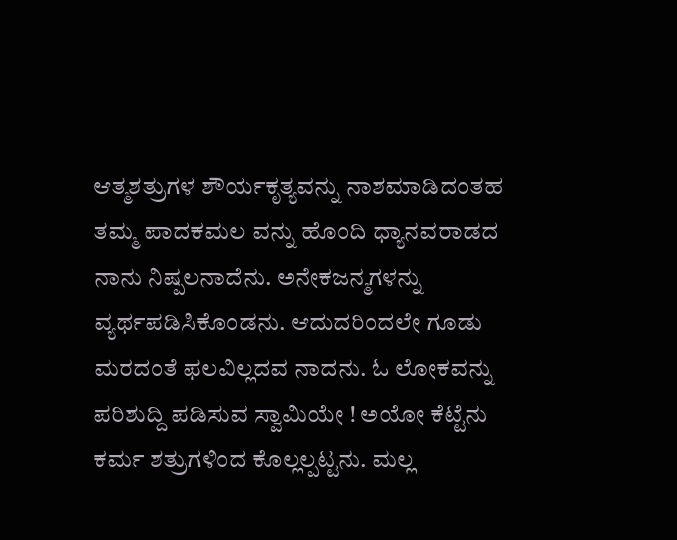ಆತ್ಮಶತ್ರುಗಳ ಶೌರ್ಯಕೃತ್ಯವನ್ನು ನಾಶಮಾಡಿದಂತಹ ತಮ್ಮ ಪಾದಕಮಲ ವನ್ನು ಹೊಂದಿ ಧ್ಯಾನವರಾಡದ ನಾನು ನಿಷ್ಪಲನಾದೆನು. ಅನೇಕಜನ್ಮಗಳನ್ನು ವ್ಯರ್ಥಪಡಿಸಿಕೊಂಡನು. ಆದುದರಿಂದಲೇ ಗೂಡು ಮರದಂತೆ ಫಲವಿಲ್ಲದವ ನಾದನು. ಓ ಲೋಕವನ್ನು ಪರಿಶುದ್ದಿ ಪಡಿಸುವ ಸ್ವಾಮಿಯೇ ! ಅಯೋ ಕೆಟ್ಟೆನು ಕರ್ಮ ಶತ್ರುಗಳಿಂದ ಕೊಲ್ಲಲ್ಪಟ್ಟನು. ಮಲ್ಲ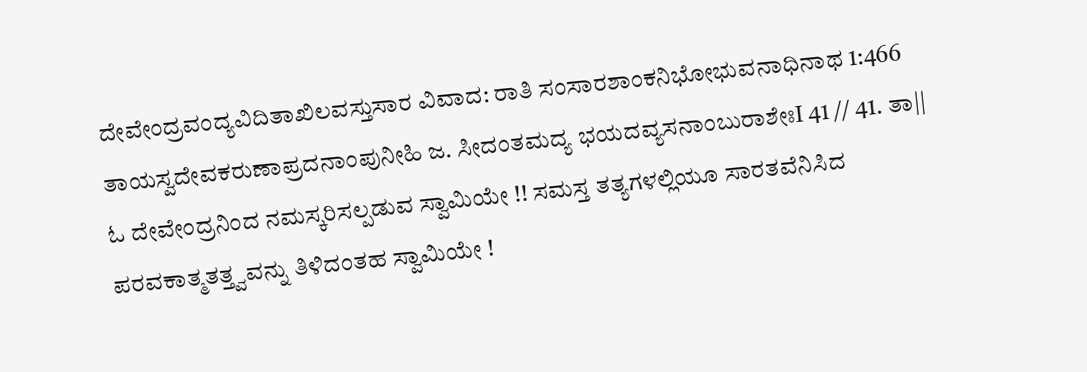ದೇವೇಂದ್ರವಂದ್ಯವಿದಿತಾಖಿಲವಸ್ತುಸಾರ ವಿವಾದ: ರಾತಿ ಸಂಸಾರಶಾಂಕನಿಭೋಭುವನಾಧಿನಾಥ 1:466 ತಾಯಸ್ವದೇವಕರುಣಾಪ್ರದನಾಂಪುನೀಹಿ ಜ. ಸೀದಂತಮದ್ಯ ಭಯದವ್ಯಸನಾಂಬುರಾಶೇಃI 41 // 41. ತಾ|| ಓ ದೇವೇಂದ್ರನಿಂದ ನಮಸ್ಕರಿಸಲ್ಪಡುವ ಸ್ವಾಮಿಯೇ !! ಸಮಸ್ತ ತತ್ಯಗಳಲ್ಲಿಯೂ ಸಾರತವೆನಿಸಿದ ಪರವಕಾತ್ಮತತ್ತ್ವವನ್ನು ತಿಳಿದಂತಹ ಸ್ವಾಮಿಯೇ !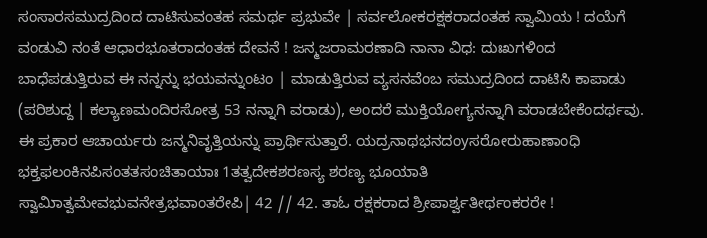ಸಂಸಾರಸಮುದ್ರದಿಂದ ದಾಟಿಸುವಂತಹ ಸಮರ್ಥ ಪ್ರಭುವೇ | ಸರ್ವಲೋಕರಕ್ಷಕರಾದಂತಹ ಸ್ವಾಮಿಯ ! ದಯೆಗೆ ವಂಡುವಿ ನಂತೆ ಆಧಾರಭೂತರಾದಂತಹ ದೇವನೆ ! ಜನ್ಮಜರಾಮರಣಾದಿ ನಾನಾ ವಿಧ: ದುಃಖಗಳಿಂದ ಬಾಧೆಪಡುತ್ತಿರುವ ಈ ನನ್ನನ್ನು ಭಯವನ್ನುಂಟಂ | ಮಾಡುತ್ತಿರುವ ವ್ಯಸನವೆಂಬ ಸಮುದ್ರದಿಂದ ದಾಟಿಸಿ ಕಾಪಾಡು (ಪರಿಶುದ್ದ | ಕಲ್ಯಾಣಮಂದಿರಸೋತ್ರ 53 ನನ್ನಾಗಿ ವರಾಡು), ಅಂದರೆ ಮುಕ್ತಿಯೋಗ್ಯನನ್ನಾಗಿ ವರಾಡಬೇಕೆಂದರ್ಥವು. ಈ ಪ್ರಕಾರ ಆಚಾರ್ಯರು ಜನ್ಮನಿವೃತ್ತಿಯನ್ನು ಪ್ರಾರ್ಥಿಸುತ್ತಾರೆ. ಯದ್ರನಾಥಭನದಂyಸರೋರುಹಾಣಾಂಧಿ ಭಕ್ತಫಲಂಕಿನಪಿಸಂತತಸಂಚಿತಾಯಾಃ 1ತತ್ವದೇಕಶರಣಸ್ಯ ಶರಣ್ಯ ಭೂಯಾತಿ ಸ್ವಾಮಿಾತ್ವಮೇವಭುವನೇತ್ರಭವಾಂತರೇಪಿ| 42 // 42. ತಾಓ ರಕ್ಷಕರಾದ ಶ್ರೀಪಾರ್ಶ್ವತೀರ್ಥಂಕರರೇ !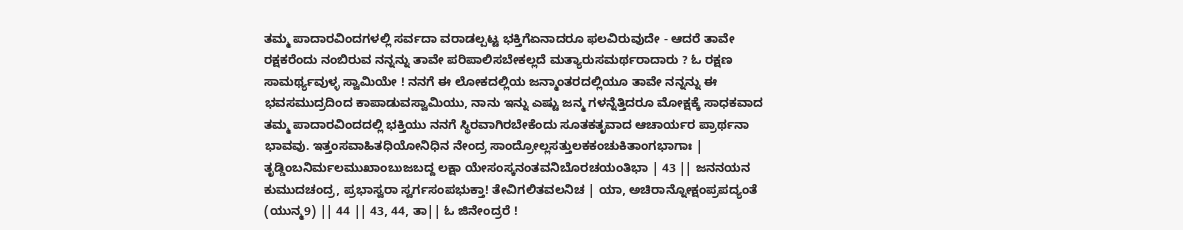ತಮ್ಮ ಪಾದಾರವಿಂದಗಳಲ್ಲಿ ಸರ್ವದಾ ವರಾಡಲ್ಪಟ್ಟ ಭಕ್ತಿಗೆಏನಾದರೂ ಫಲವಿರುವುದೇ - ಆದರೆ ತಾವೇ ರಕ್ಷಕರೆಂದು ನಂಬಿರುವ ನನ್ನನ್ನು ತಾವೇ ಪರಿಪಾಲಿಸಬೇಕಲ್ಲದೆ ಮತ್ಯಾರುಸಮರ್ಥರಾದಾರು ? ಓ ರಕ್ಷಣ ಸಾಮರ್ಥ್ಯವುಳ್ಳ ಸ್ವಾಮಿಯೇ ! ನನಗೆ ಈ ಲೋಕದಲ್ಲಿಯ ಜನ್ಮಾಂತರದಲ್ಲಿಯೂ ತಾವೇ ನನ್ನನ್ನು ಈ ಭವಸಮುದ್ರದಿಂದ ಕಾಪಾಡುವಸ್ವಾಮಿಯು, ನಾನು ಇನ್ನು ಎಷ್ಟು ಜನ್ಮ ಗಳನ್ನೆತ್ತಿದರೂ ಮೋಕ್ಷಕ್ಕೆ ಸಾಧಕವಾದ ತಮ್ಮ ಪಾದಾರವಿಂದದಲ್ಲಿ ಭಕ್ತಿಯು ನನಗೆ ಸ್ಥಿರವಾಗಿರಬೇಕೆಂದು ಸೂತಕತೃವಾದ ಆಚಾರ್ಯರ ಪ್ರಾರ್ಥನಾ ಭಾವವು. ಇತ್ತಂಸವಾಹಿತಧಿಯೋನಿಧಿನ ನೇಂದ್ರ ಸಾಂದ್ರೋಲ್ಲಸತ್ತುಲಕಕಂಚುಕಿತಾಂಗಭಾಗಾಃ | ತೃಡ್ಡಿಂಬನಿರ್ಮಲಮುಖಾಂಬುಜಬದ್ದ ಲಕ್ಷಾ ಯೇಸಂಸ್ಕನಂತವನಿಬೊರಚಯಂತಿಭಾ | 43 || ಜನನಯನ ಕುಮುದಚಂದ್ರ, ಪ್ರಭಾಸ್ವರಾ ಸ್ವರ್ಗಸಂಪಭುಕ್ತಾ! ತೇವಿಗಲಿತವಲನಿಚ | ಯಾ, ಅಚಿರಾನ್ನೋಕ್ಷಂಪ್ರಪದ್ಯಂತೆ (ಯುನ್ಮ9) || 44 || 43, 44, ತಾ|| ಓ ಜಿನೇಂದ್ರರೆ !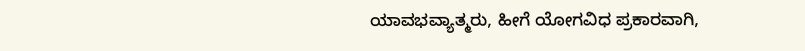ಯಾವಭವ್ಯಾತ್ಮರು, ಹೀಗೆ ಯೋಗವಿಧ ಪ್ರಕಾರವಾಗಿ,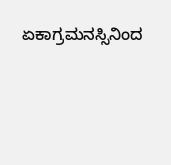ಏಕಾಗ್ರಮನಸ್ಸಿನಿಂದ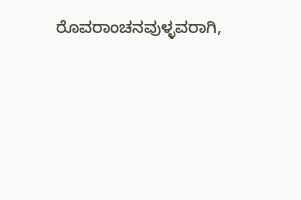ರೊವರಾಂಚನವುಳ್ಳವರಾಗಿ,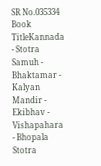SR No.035334
Book TitleKannada - Stotra Samuh - Bhaktamar - Kalyan Mandir - Ekibhav - Vishapahara - Bhopala Stotra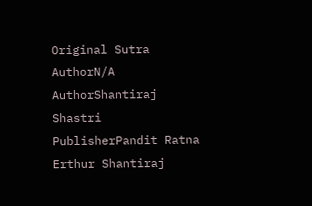Original Sutra AuthorN/A
AuthorShantiraj Shastri
PublisherPandit Ratna Erthur Shantiraj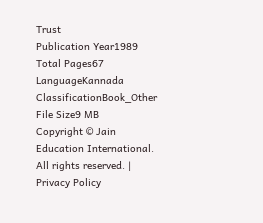Trust
Publication Year1989
Total Pages67
LanguageKannada
ClassificationBook_Other
File Size9 MB
Copyright © Jain Education International. All rights reserved. | Privacy Policy